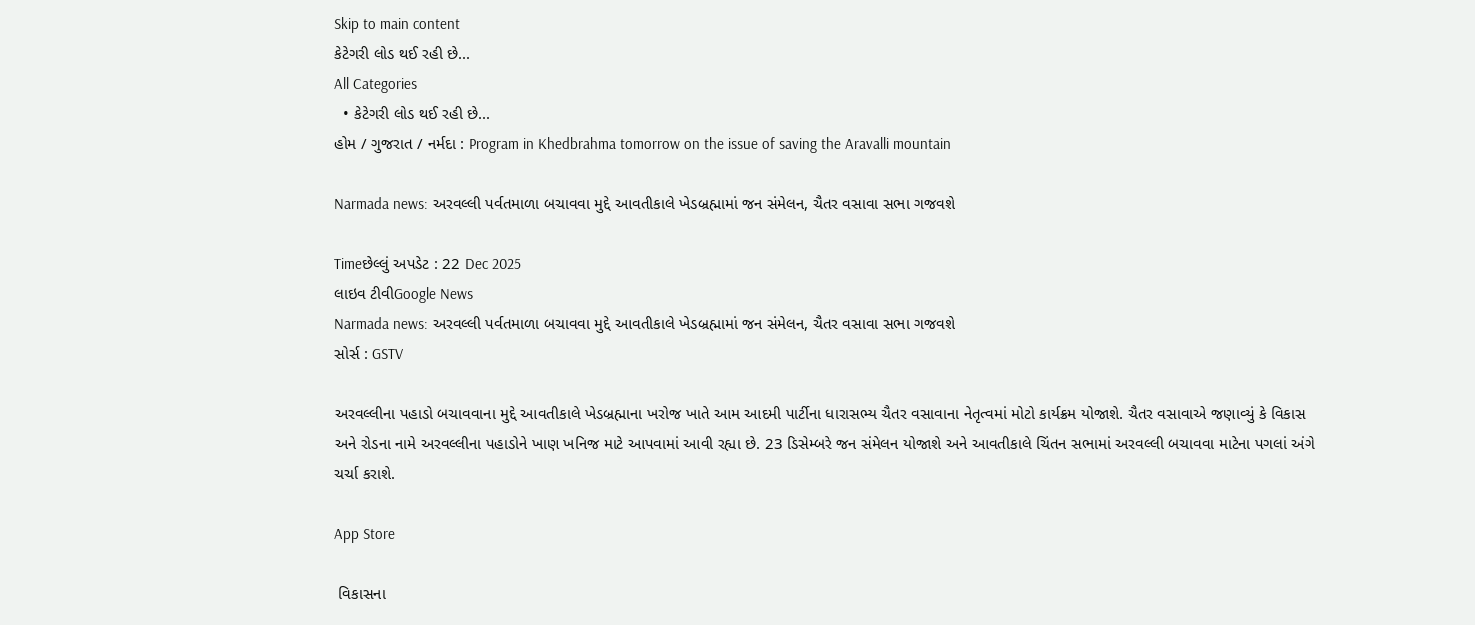Skip to main content
કેટેગરી લોડ થઈ રહી છે...
All Categories
  • કેટેગરી લોડ થઈ રહી છે...
હોમ / ગુજરાત / નર્મદા : Program in Khedbrahma tomorrow on the issue of saving the Aravalli mountain

Narmada news: અરવલ્લી પર્વતમાળા બચાવવા મુદ્દે આવતીકાલે ખેડબ્રહ્મામાં જન સંમેલન, ચૈતર વસાવા સભા ગજવશે

Timeછેલ્લું અપડેટ : 22 Dec 2025
લાઇવ ટીવીGoogle News
Narmada news: અરવલ્લી પર્વતમાળા બચાવવા મુદ્દે આવતીકાલે ખેડબ્રહ્મામાં જન સંમેલન, ચૈતર વસાવા સભા ગજવશે
સોર્સ : GSTV

અરવલ્લીના પહાડો બચાવવાના મુદ્દે આવતીકાલે ખેડબ્રહ્માના ખરોજ ખાતે આમ આદમી પાર્ટીના ધારાસભ્ય ચૈતર વસાવાના નેતૃત્વમાં મોટો કાર્યક્રમ યોજાશે. ચૈતર વસાવાએ જણાવ્યું કે વિકાસ અને રોડના નામે અરવલ્લીના પહાડોને ખાણ ખનિજ માટે આપવામાં આવી રહ્યા છે. 23 ડિસેમ્બરે જન સંમેલન યોજાશે અને આવતીકાલે ચિંતન સભામાં અરવલ્લી બચાવવા માટેના પગલાં અંગે ચર્ચા કરાશે.

App Store

 વિકાસના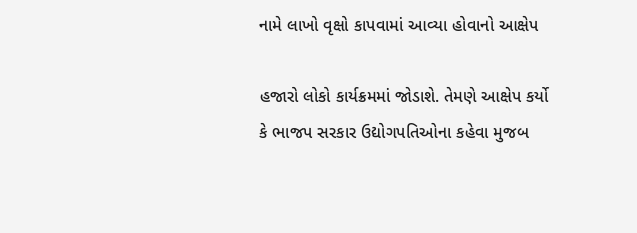નામે લાખો વૃક્ષો કાપવામાં આવ્યા હોવાનો આક્ષેપ

હજારો લોકો કાર્યક્રમમાં જોડાશે. તેમણે આક્ષેપ કર્યો કે ભાજપ સરકાર ઉદ્યોગપતિઓના કહેવા મુજબ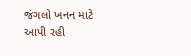જંગલો ખનન માટે આપી રહી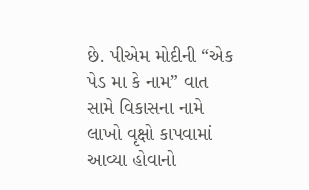છે. પીએમ મોદીની “એક પેડ મા કે નામ” વાત સામે વિકાસના નામે લાખો વૃક્ષો કાપવામાં આવ્યા હોવાનો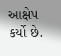આક્ષેપ કર્યો છે.